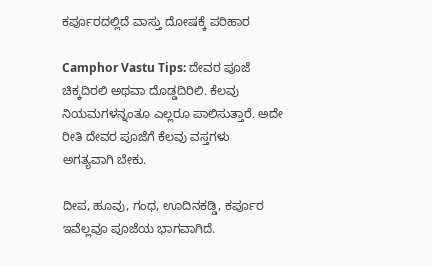ಕರ್ಪೂರದಲ್ಲಿದೆ ವಾಸ್ತು ದೋಷಕ್ಕೆ ಪರಿಹಾರ

Camphor Vastu Tips: ದೇವರ ಪೂಜೆ ಚಿಕ್ಕದಿರಲಿ ಅಥವಾ ದೊಡ್ಡದಿರಿಲಿ. ಕೆಲವು ನಿಯಮಗಳನ್ನಂತೂ ಎಲ್ಲರೂ ಪಾಲಿಸುತ್ತಾರೆ. ಅದೇ ರೀತಿ ದೇವರ ಪೂಜೆಗೆ ಕೆಲವು ವಸ್ತಗಳು ಅಗತ್ಯವಾಗಿ ಬೇಕು.

ದೀಪ, ಹೂವು, ಗಂಧ, ಊದಿನಕಡ್ಡಿ, ಕರ್ಪೂರ ಇವೆಲ್ಲವೂ ಪೂಜೆಯ ಭಾಗವಾಗಿದೆ.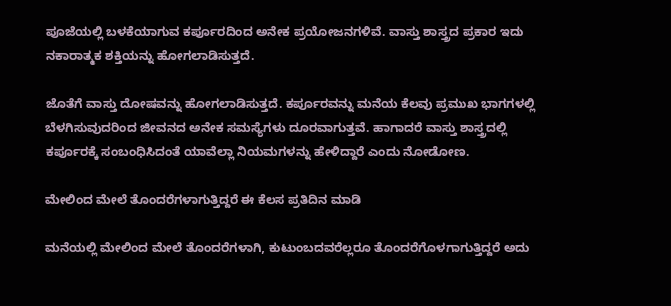ಪೂಜೆಯಲ್ಲಿ ಬಳಕೆಯಾಗುವ ಕರ್ಪೂರದಿಂದ ಅನೇಕ ಪ್ರಯೋಜನಗಳಿವೆ. ವಾಸ್ತು ಶಾಸ್ತ್ರದ ಪ್ರಕಾರ ಇದು ನಕಾರಾತ್ಮಕ ಶಕ್ತಿಯನ್ನು ಹೋಗಲಾಡಿಸುತ್ತದೆ.

ಜೊತೆಗೆ ವಾಸ್ತು ದೋಷವನ್ನು ಹೋಗಲಾಡಿಸುತ್ತದೆ. ಕರ್ಪೂರವನ್ನು ಮನೆಯ ಕೆಲವು ಪ್ರಮುಖ ಭಾಗಗಳಲ್ಲಿ ಬೆಳಗಿಸುವುದರಿಂದ ಜೀವನದ ಅನೇಕ ಸಮಸ್ಯೆಗಳು ದೂರವಾಗುತ್ತವೆ. ಹಾಗಾದರೆ ವಾಸ್ತು ಶಾಸ್ತ್ರದಲ್ಲಿ ಕರ್ಪೂರಕ್ಕೆ ಸಂಬಂಧಿಸಿದಂತೆ ಯಾವೆಲ್ಲಾ ನಿಯಮಗಳನ್ನು ಹೇಳಿದ್ದಾರೆ ಎಂದು ನೋಡೋಣ.

ಮೇಲಿಂದ ಮೇಲೆ ತೊಂದರೆಗಳಾಗುತ್ತಿದ್ದರೆ ಈ ಕೆಲಸ ಪ್ರತಿದಿನ ಮಾಡಿ

ಮನೆಯಲ್ಲಿ ಮೇಲಿಂದ ಮೇಲೆ ತೊಂದರೆಗಳಾಗಿ, ಕುಟುಂಬದವರೆಲ್ಲರೂ ತೊಂದರೆಗೊಳಗಾಗುತ್ತಿದ್ದರೆ ಅದು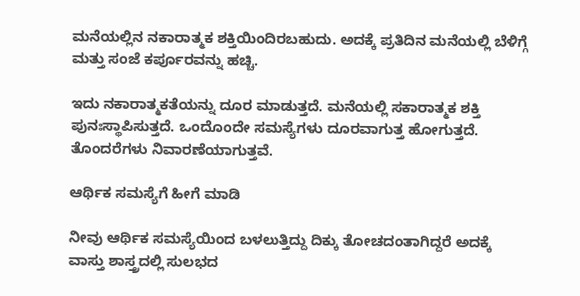ಮನೆಯಲ್ಲಿನ ನಕಾರಾತ್ಮಕ ಶಕ್ತಿಯಿಂದಿರಬಹುದು. ಅದಕ್ಕೆ ಪ್ರತಿದಿನ ಮನೆಯಲ್ಲಿ ಬೆಳಿಗ್ಗೆ ಮತ್ತು ಸಂಜೆ ಕರ್ಪೂರವನ್ನು ಹಚ್ಚಿ.

ಇದು ನಕಾರಾತ್ಮಕತೆಯನ್ನು ದೂರ ಮಾಡುತ್ತದೆ. ಮನೆಯಲ್ಲಿ ಸಕಾರಾತ್ಮಕ ಶಕ್ತಿ ಪುನಃಸ್ಥಾಪಿಸುತ್ತದೆ. ಒಂದೊಂದೇ ಸಮಸ್ಯೆಗಳು ದೂರವಾಗುತ್ತ ಹೋಗುತ್ತದೆ. ತೊಂದರೆಗಳು ನಿವಾರಣೆಯಾಗುತ್ತವೆ.

ಆರ್ಥಿಕ ಸಮಸ್ಯೆಗೆ ಹೀಗೆ ಮಾಡಿ

ನೀವು ಆರ್ಥಿಕ ಸಮಸ್ಯೆಯಿಂದ ಬಳಲುತ್ತಿದ್ದು ದಿಕ್ಕು ತೋಚದಂತಾಗಿದ್ದರೆ ಅದಕ್ಕೆ ವಾಸ್ತು ಶಾಸ್ತ್ರದಲ್ಲಿ ಸುಲಭದ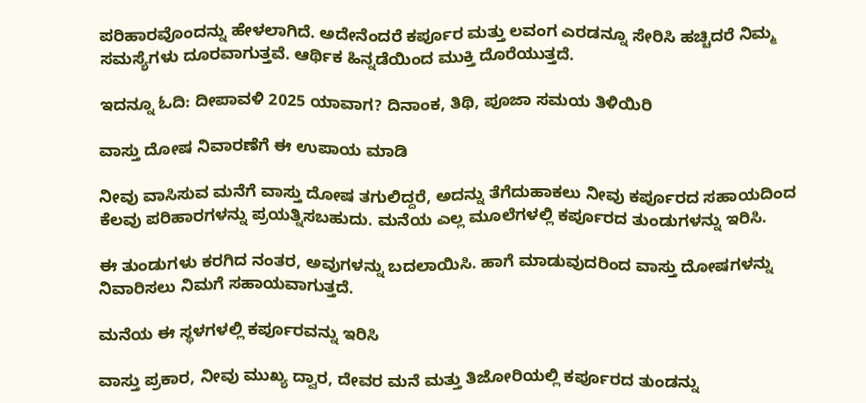ಪರಿಹಾರವೊಂದನ್ನು ಹೇಳಲಾಗಿದೆ. ಅದೇನೆಂದರೆ ಕರ್ಪೂರ ಮತ್ತು ಲವಂಗ ಎರಡನ್ನೂ ಸೇರಿಸಿ ಹಚ್ಚಿದರೆ ನಿಮ್ಮ ಸಮಸ್ಯೆಗಳು ದೂರವಾಗುತ್ತವೆ. ಆರ್ಥಿಕ ಹಿನ್ನಡೆಯಿಂದ ಮುಕ್ತಿ ದೊರೆಯುತ್ತದೆ.

ಇದನ್ನೂ ಓದಿ: ದೀಪಾವಳಿ 2025 ಯಾವಾಗ? ದಿನಾಂಕ, ತಿಥಿ, ಪೂಜಾ ಸಮಯ ತಿಳಿಯಿರಿ

ವಾಸ್ತು ದೋಷ ನಿವಾರಣೆಗೆ ಈ ಉಪಾಯ ಮಾಡಿ

ನೀವು ವಾಸಿಸುವ ಮನೆಗೆ ವಾಸ್ತು ದೋಷ ತಗುಲಿದ್ದರೆ, ಅದನ್ನು ತೆಗೆದುಹಾಕಲು ನೀವು ಕರ್ಪೂರದ ಸಹಾಯದಿಂದ ಕೆಲವು ಪರಿಹಾರಗಳನ್ನು ಪ್ರಯತ್ನಿಸಬಹುದು. ಮನೆಯ ಎಲ್ಲ ಮೂಲೆಗಳಲ್ಲಿ ಕರ್ಪೂರದ ತುಂಡುಗಳನ್ನು ಇರಿಸಿ.

ಈ ತುಂಡುಗಳು ಕರಗಿದ ನಂತರ, ಅವುಗಳನ್ನು ಬದಲಾಯಿಸಿ. ಹಾಗೆ ಮಾಡುವುದರಿಂದ ವಾಸ್ತು ದೋಷಗಳನ್ನು ನಿವಾರಿಸಲು ನಿಮಗೆ ಸಹಾಯವಾಗುತ್ತದೆ.

ಮನೆಯ ಈ ಸ್ಥಳಗಳಲ್ಲಿ ಕರ್ಪೂರವನ್ನು ಇರಿಸಿ

ವಾಸ್ತು ಪ್ರಕಾರ, ನೀವು ಮುಖ್ಯ ದ್ವಾರ, ದೇವರ ಮನೆ ಮತ್ತು ತಿಜೋರಿಯಲ್ಲಿ ಕರ್ಪೂರದ ತುಂಡನ್ನು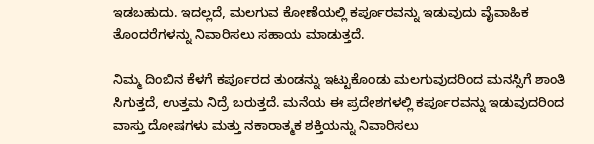ಇಡಬಹುದು. ಇದಲ್ಲದೆ, ಮಲಗುವ ಕೋಣೆಯಲ್ಲಿ ಕರ್ಪೂರವನ್ನು ಇಡುವುದು ವೈವಾಹಿಕ ತೊಂದರೆಗಳನ್ನು ನಿವಾರಿಸಲು ಸಹಾಯ ಮಾಡುತ್ತದೆ.

ನಿಮ್ಮ ದಿಂಬಿನ ಕೆಳಗೆ ಕರ್ಪೂರದ ತುಂಡನ್ನು ಇಟ್ಟುಕೊಂಡು ಮಲಗುವುದರಿಂದ ಮನಸ್ಸಿಗೆ ಶಾಂತಿ ಸಿಗುತ್ತದೆ, ಉತ್ತಮ ನಿದ್ರೆ ಬರುತ್ತದೆ. ಮನೆಯ ಈ ಪ್ರದೇಶಗಳಲ್ಲಿ ಕರ್ಪೂರವನ್ನು ಇಡುವುದರಿಂದ ವಾಸ್ತು ದೋಷಗಳು ಮತ್ತು ನಕಾರಾತ್ಮಕ ಶಕ್ತಿಯನ್ನು ನಿವಾರಿಸಲು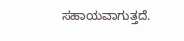ಸಹಾಯವಾಗುತ್ತದೆ.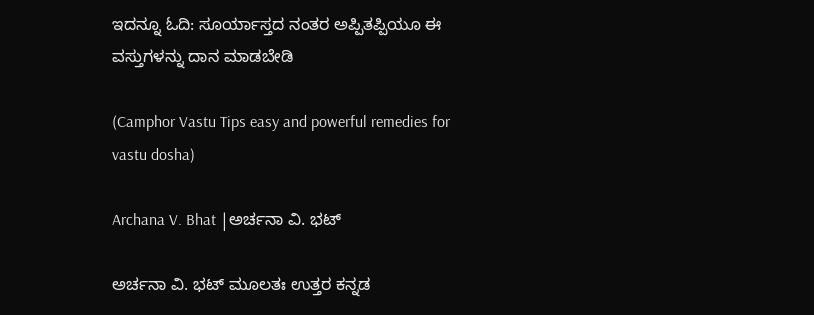ಇದನ್ನೂ ಓದಿ: ಸೂರ್ಯಾಸ್ತದ ನಂತರ ಅಪ್ಪಿತಪ್ಪಿಯೂ ಈ ವಸ್ತುಗಳನ್ನು ದಾನ ಮಾಡಬೇಡಿ

(Camphor Vastu Tips easy and powerful remedies for vastu dosha)

Archana V. Bhat |ಅರ್ಚನಾ ವಿ. ಭಟ್

ಅರ್ಚನಾ ವಿ. ಭಟ್‌ ಮೂಲತಃ ಉತ್ತರ ಕನ್ನಡ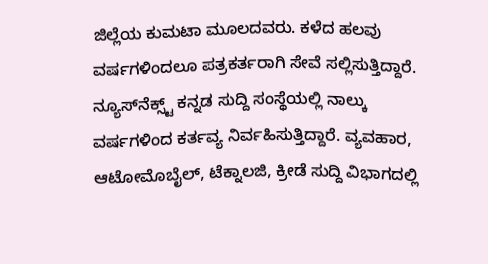ಜಿಲ್ಲೆಯ ಕುಮಟಾ ಮೂಲದವರು. ಕಳೆದ ಹಲವು ವರ್ಷಗಳಿಂದಲೂ ಪತ್ರಕರ್ತರಾಗಿ ಸೇವೆ ಸಲ್ಲಿಸುತ್ತಿದ್ದಾರೆ. ನ್ಯೂಸ್‌ನೆಕ್ಸ್ಟ್‌ ಕನ್ನಡ ಸುದ್ದಿ ಸಂಸ್ಥೆಯಲ್ಲಿ ನಾಲ್ಕು ವರ್ಷಗಳಿಂದ ಕರ್ತವ್ಯ ನಿರ್ವಹಿಸುತ್ತಿದ್ದಾರೆ. ವ್ಯವಹಾರ, ಆಟೋಮೊಬೈಲ್‌, ಟೆಕ್ನಾಲಜಿ, ಕ್ರೀಡೆ ಸುದ್ದಿ ವಿಭಾಗದಲ್ಲಿ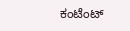ಕಂಟೆಂಟ್‌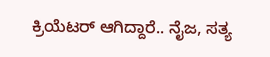ಕ್ರಿಯೆಟರ್‌ ಆಗಿದ್ದಾರೆ.. ನೈಜ, ಸತ್ಯ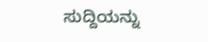ಸುದ್ದಿಯನ್ನು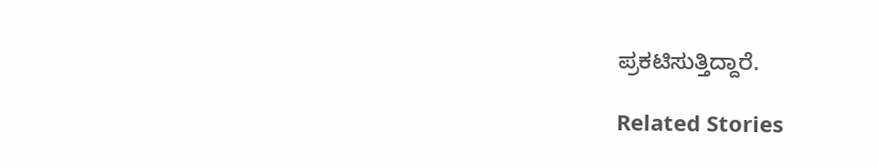ಪ್ರಕಟಿಸುತ್ತಿದ್ದಾರೆ.

Related Stories